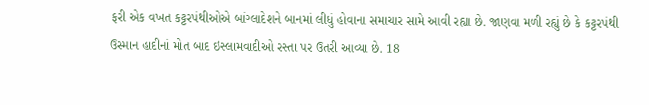ફરી એક વખત કટ્ટરપંથીઓએ બાંગ્લાદેશને બાનમાં લીધું હોવાના સમાચાર સામે આવી રહ્યા છે. જાણવા મળી રહ્યું છે કે કટ્ટરપંથી ઉસ્માન હાદીનાં મોત બાદ ઇસ્લામવાદીઓ રસ્તા પર ઉતરી આવ્યા છે. 18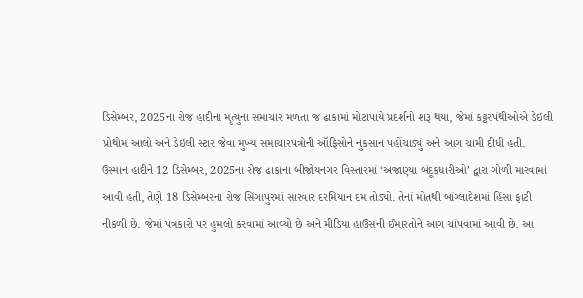ડિસેમ્બર, 2025ના રોજ હાદીના મૃત્યુના સમાચાર મળતા જ ઢાકામાં મોટાપાયે પ્રદર્શનો શરૂ થયા, જેમાં કટ્ટરપંથીઓએ ડેઇલી પ્રોથોમ આલો અને ડેઇલી સ્ટાર જેવા મુખ્ય સમાચારપત્રોની ઑફિસોને નુકસાન પહોંચાડ્યું અને આગ ચામી દીધી હતી.
ઉસ્માન હાદીને 12 ડિસેમ્બર, 2025ના રોજ ઢાકાના બીજોયનગર વિસ્તારમાં ‘અજાણ્યા બંદૂકધારીઓ’ દ્વારા ગોળી મારવામાં આવી હતી, તેણે 18 ડિસેમ્બરના રોજ સિંગાપુરમાં સારવાર દરમિયાન દમ તોડ્યો. તેનાં મોતથી બાંગ્લાદેશમાં હિંસા ફાટી નીકળી છે. જેમાં પત્રકારો પર હુમલો કરવામાં આવ્યો છે અને મીડિયા હાઉસની ઈમારતોને આગ ચાંપવામાં આવી છે. આ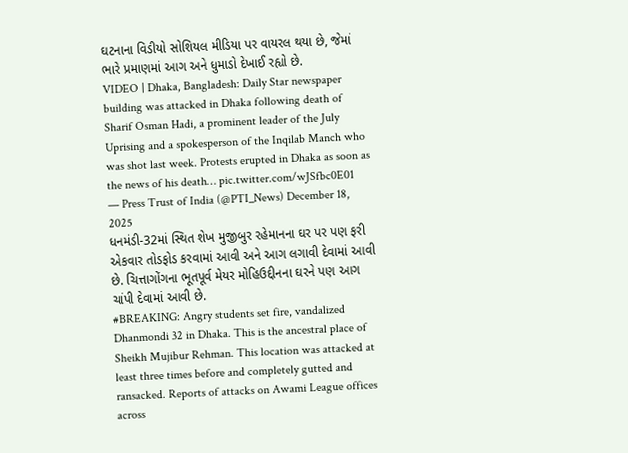ઘટનાના વિડીયો સોશિયલ મીડિયા પર વાયરલ થયા છે, જેમાં ભારે પ્રમાણમાં આગ અને ધુમાડો દેખાઈ રહ્યો છે.
VIDEO | Dhaka, Bangladesh: Daily Star newspaper building was attacked in Dhaka following death of Sharif Osman Hadi, a prominent leader of the July Uprising and a spokesperson of the Inqilab Manch who was shot last week. Protests erupted in Dhaka as soon as the news of his death… pic.twitter.com/wJSfbc0E01
— Press Trust of India (@PTI_News) December 18, 2025
ધનમંડી-32માં સ્થિત શેખ મુજીબુર રહેમાનના ઘર પર પણ ફરી એકવાર તોડફોડ કરવામાં આવી અને આગ લગાવી દેવામાં આવી છે. ચિત્તાગોંગના ભૂતપૂર્વ મેયર મોહિઉદ્દીનના ઘરને પણ આગ ચાંપી દેવામાં આવી છે.
#BREAKING: Angry students set fire, vandalized Dhanmondi 32 in Dhaka. This is the ancestral place of Sheikh Mujibur Rehman. This location was attacked at least three times before and completely gutted and ransacked. Reports of attacks on Awami League offices across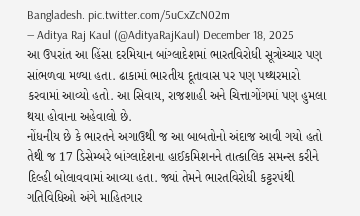Bangladesh. pic.twitter.com/5uCxZcN02m
— Aditya Raj Kaul (@AdityaRajKaul) December 18, 2025
આ ઉપરાંત આ હિંસા દરમિયાન બાંગ્લાદેશમાં ભારતવિરોધી સૂત્રોચ્ચાર પણ સાંભળવા મળ્યા હતા. ઢાકામાં ભારતીય દૂતાવાસ પર પણ પથ્થરમારો કરવામાં આવ્યો હતો. આ સિવાય, રાજશાહી અને ચિત્તાગોંગમાં પણ હુમલા થયા હોવાના અહેવાલો છે.
નોંધનીય છે કે ભારતને અગાઉથી જ આ બાબતોનો અંદાજ આવી ગયો હતો તેથી જ 17 ડિસેમ્બરે બાંગ્લાદેશના હાઈકમિશનને તાત્કાલિક સમન્સ કરીને દિલ્હી બોલાવવામાં આવ્યા હતા. જ્યાં તેમને ભારતવિરોધી કટ્ટરપંથી ગતિવિધિઓ અંગે માહિતગાર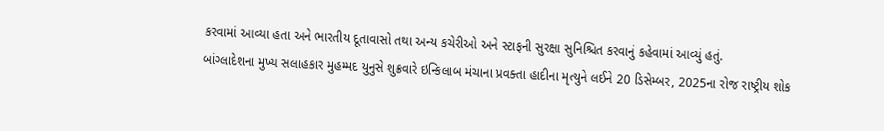કરવામાં આવ્યા હતા અને ભારતીય દૂતાવાસો તથા અન્ય કચેરીઓ અને સ્ટાફની સુરક્ષા સુનિશ્ચિત કરવાનું કહેવામાં આવ્યું હતું.
બાંગ્લાદેશના મુખ્ય સલાહકાર મુહમ્મદ યુનુસે શુક્રવારે ઇન્કિલાબ મંચાના પ્રવક્તા હાદીના મૃત્યુને લઈને 20 ડિસેમ્બર, 2025ના રોજ રાષ્ટ્રીય શોક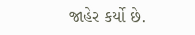જાહેર કર્યો છે.